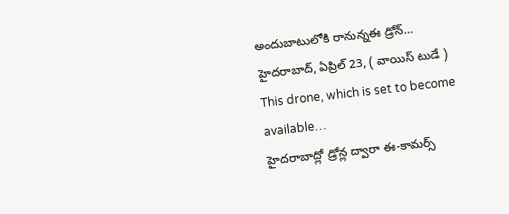అందుబాటులోకి రానున్నఈ డ్రోన్…
హైదరాబాద్, ఏప్రిల్ 23, ( వాయిస్ టుడే )
This drone, which is set to become available…
హైదరాబాద్లో డ్రోన్ల ద్వారా ఈ-కామర్స్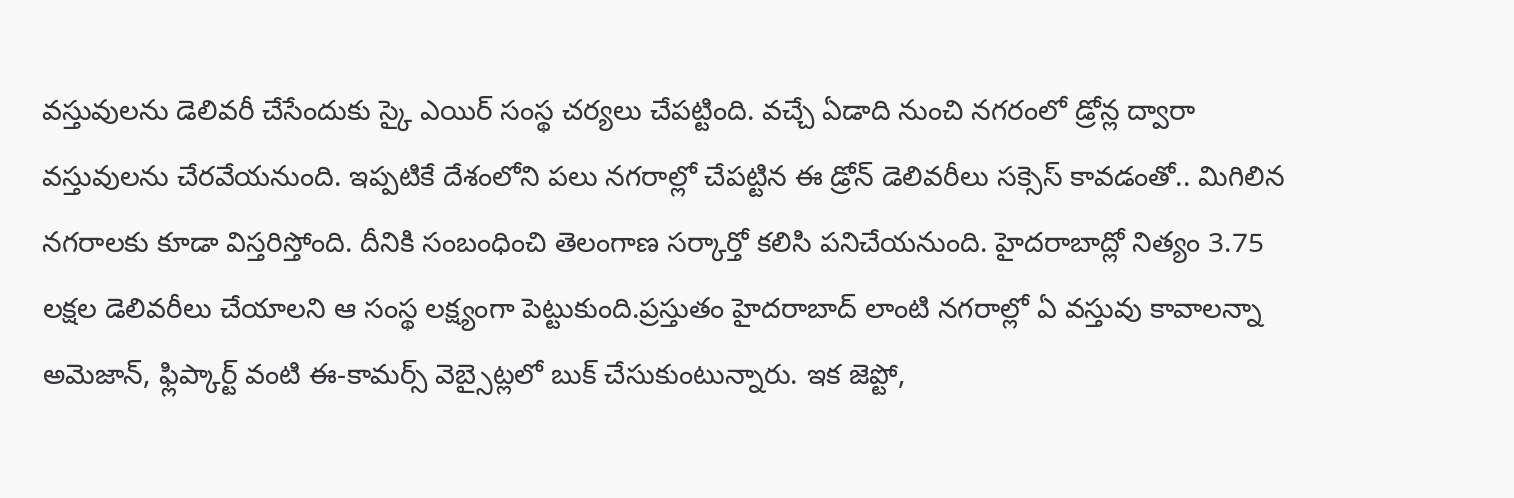వస్తువులను డెలివరీ చేసేందుకు స్కై ఎయిర్ సంస్థ చర్యలు చేపట్టింది. వచ్చే ఏడాది నుంచి నగరంలో డ్రోన్ల ద్వారా వస్తువులను చేరవేయనుంది. ఇప్పటికే దేశంలోని పలు నగరాల్లో చేపట్టిన ఈ డ్రోన్ డెలివరీలు సక్సెస్ కావడంతో.. మిగిలిన నగరాలకు కూడా విస్తరిస్తోంది. దీనికి సంబంధించి తెలంగాణ సర్కార్తో కలిసి పనిచేయనుంది. హైదరాబాద్లో నిత్యం 3.75 లక్షల డెలివరీలు చేయాలని ఆ సంస్థ లక్ష్యంగా పెట్టుకుంది.ప్రస్తుతం హైదరాబాద్ లాంటి నగరాల్లో ఏ వస్తువు కావాలన్నా అమెజాన్, ఫ్లిప్కార్ట్ వంటి ఈ-కామర్స్ వెబ్సైట్లలో బుక్ చేసుకుంటున్నారు. ఇక జెప్టో,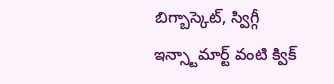బిగ్బాస్కెట్, స్విగ్గీ ఇన్స్టామార్ట్ వంటి క్విక్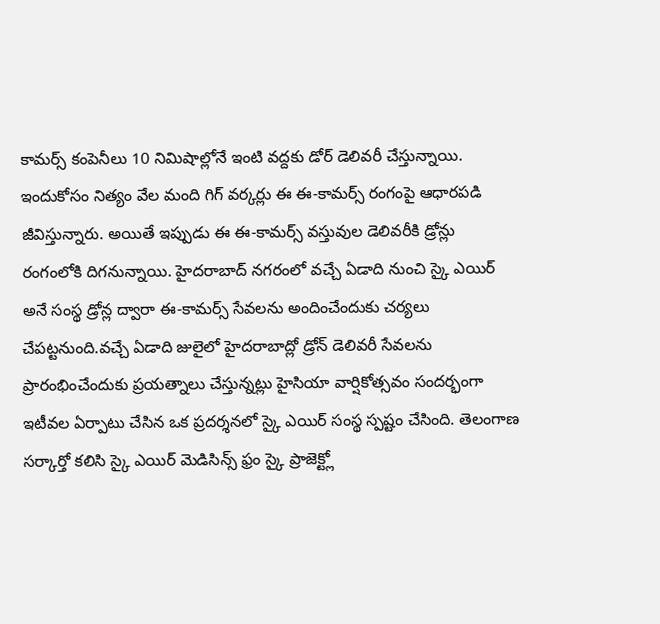కామర్స్ కంపెనీలు 10 నిమిషాల్లోనే ఇంటి వద్దకు డోర్ డెలివరీ చేస్తున్నాయి. ఇందుకోసం నిత్యం వేల మంది గిగ్ వర్కర్లు ఈ ఈ-కామర్స్ రంగంపై ఆధారపడి జీవిస్తున్నారు. అయితే ఇప్పుడు ఈ ఈ-కామర్స్ వస్తువుల డెలివరీకి డ్రోన్లు రంగంలోకి దిగనున్నాయి. హైదరాబాద్ నగరంలో వచ్చే ఏడాది నుంచి స్కై ఎయిర్ అనే సంస్థ డ్రోన్ల ద్వారా ఈ-కామర్స్ సేవలను అందించేందుకు చర్యలు చేపట్టనుంది.వచ్చే ఏడాది జులైలో హైదరాబాద్లో డ్రోన్ డెలివరీ సేవలను ప్రారంభించేందుకు ప్రయత్నాలు చేస్తున్నట్లు హైసియా వార్షికోత్సవం సందర్భంగా ఇటీవల ఏర్పాటు చేసిన ఒక ప్రదర్శనలో స్కై ఎయిర్ సంస్థ స్పష్టం చేసింది. తెలంగాణ సర్కార్తో కలిసి స్కై ఎయిర్ మెడిసిన్స్ ఫ్రం స్కై ప్రాజెక్ట్లో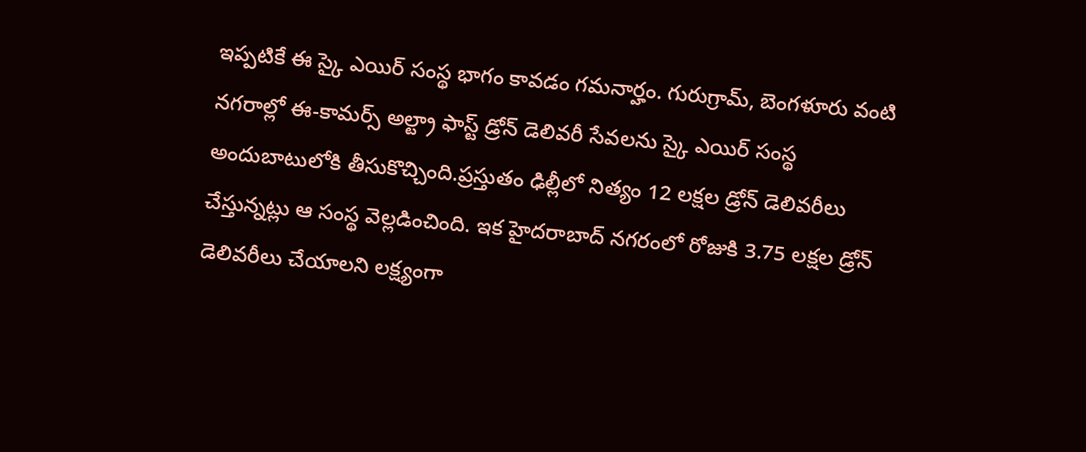ఇప్పటికే ఈ స్కై ఎయిర్ సంస్థ భాగం కావడం గమనార్హం. గురుగ్రామ్, బెంగళూరు వంటి నగరాల్లో ఈ-కామర్స్ అల్ట్రా ఫాస్ట్ డ్రోన్ డెలివరీ సేవలను స్కై ఎయిర్ సంస్థ అందుబాటులోకి తీసుకొచ్చింది.ప్రస్తుతం ఢిల్లీలో నిత్యం 12 లక్షల డ్రోన్ డెలివరీలు చేస్తున్నట్లు ఆ సంస్థ వెల్లడించింది. ఇక హైదరాబాద్ నగరంలో రోజుకి 3.75 లక్షల డ్రోన్ డెలివరీలు చేయాలని లక్ష్యంగా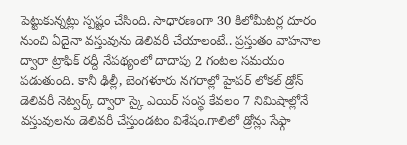పెట్టుకున్నట్లు స్పష్టం చేసింది. సాధారణంగా 30 కిలోమీటర్ల దూరం నుంచి ఏదైనా వస్తువును డెలివరీ చేయాలంటే.. ప్రస్తుతం వాహనాల ద్వారా ట్రాఫిక్ రద్దీ నేపథ్యంలో దాదాపు 2 గంటల సమయం పడుతుంది. కానీ ఢిల్లీ, బెంగళూరు నగరాల్లో హైపర్ లోకల్ డ్రోన్ డెలివరీ నెట్వర్క్ ద్వారా స్కై ఎయిర్ సంస్థ కేవలం 7 నిమిషాల్లోనే వస్తువులను డెలివరీ చేస్తుండటం విశేషం.గాలిలో డ్రోన్లు సేఫ్గా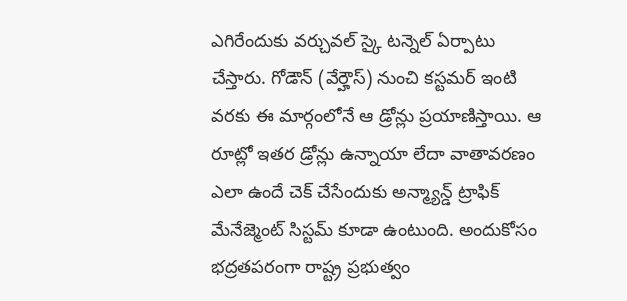ఎగిరేందుకు వర్చువల్ స్కై టన్నెల్ ఏర్పాటు చేస్తారు. గోడౌన్ (వేర్హౌస్) నుంచి కస్టమర్ ఇంటి వరకు ఈ మార్గంలోనే ఆ డ్రోన్లు ప్రయాణిస్తాయి. ఆ రూట్లో ఇతర డ్రోన్లు ఉన్నాయా లేదా వాతావరణం ఎలా ఉందే చెక్ చేసేందుకు అన్మ్యాన్డ్ ట్రాఫిక్ మేనేజ్మెంట్ సిస్టమ్ కూడా ఉంటుంది. అందుకోసం భద్రతపరంగా రాష్ట్ర ప్రభుత్వం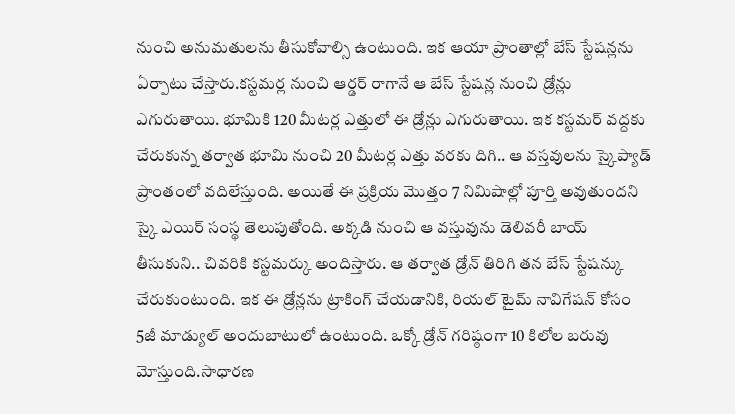నుంచి అనుమతులను తీసుకోవాల్సి ఉంటుంది. ఇక ఆయా ప్రాంతాల్లో బేస్ స్టేషన్లను ఏర్పాటు చేస్తారు.కస్టమర్ల నుంచి ఆర్డర్ రాగానే ఆ బేస్ స్టేషన్ల నుంచి డ్రోన్లు ఎగురుతాయి. భూమికి 120 మీటర్ల ఎత్తులో ఈ డ్రోన్లు ఎగురుతాయి. ఇక కస్టమర్ వద్దకు చేరుకున్న తర్వాత భూమి నుంచి 20 మీటర్ల ఎత్తు వరకు దిగి.. ఆ వస్తవులను స్కైప్యాడ్ ప్రాంతంలో వదిలేస్తుంది. అయితే ఈ ప్రక్రియ మొత్తం 7 నిమిషాల్లో పూర్తి అవుతుందని స్కై ఎయిర్ సంస్థ తెలుపుతోంది. అక్కడి నుంచి ఆ వస్తువును డెలివరీ బాయ్ తీసుకుని.. చివరికి కస్టమర్కు అందిస్తారు. ఆ తర్వాత డ్రోన్ తిరిగి తన బేస్ స్టేషన్కు చేరుకుంటుంది. ఇక ఈ డ్రోన్లను ట్రాకింగ్ చేయడానికి, రియల్ టైమ్ నావిగేషన్ కోసం 5జీ మాడ్యుల్ అందుబాటులో ఉంటుంది. ఒక్కో డ్రోన్ గరిష్ఠంగా 10 కిలోల బరువు మోస్తుంది.సాధారణ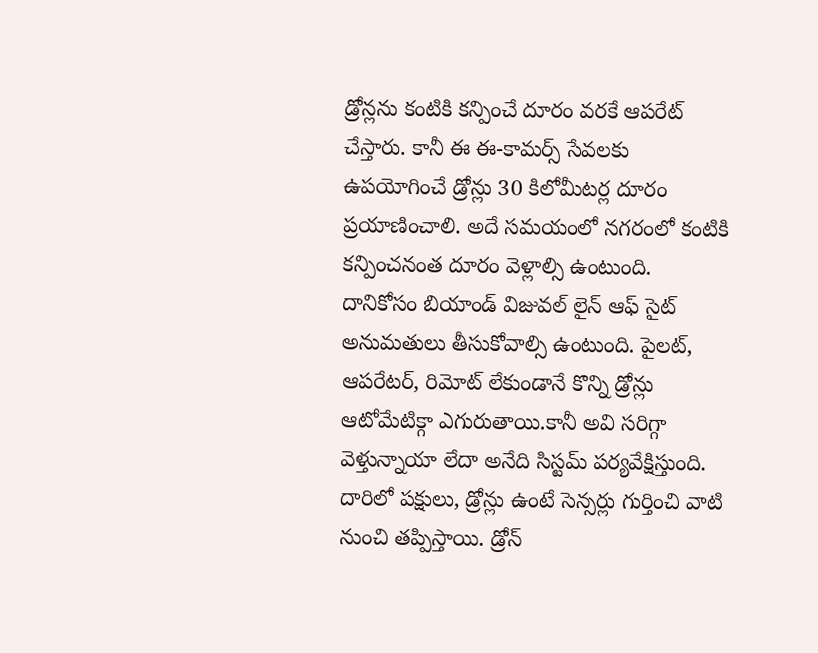డ్రోన్లను కంటికి కన్పించే దూరం వరకే ఆపరేట్ చేస్తారు. కానీ ఈ ఈ-కామర్స్ సేవలకు ఉపయోగించే డ్రోన్లు 30 కిలోమీటర్ల దూరం ప్రయాణించాలి. అదే సమయంలో నగరంలో కంటికి కన్పించనంత దూరం వెళ్లాల్సి ఉంటుంది. దానికోసం బియాండ్ విజువల్ లైన్ ఆఫ్ సైట్ అనుమతులు తీసుకోవాల్సి ఉంటుంది. పైలట్, ఆపరేటర్, రిమోట్ లేకుండానే కొన్ని డ్రోన్లు ఆటోమేటిక్గా ఎగురుతాయి.కానీ అవి సరిగ్గా వెళ్తున్నాయా లేదా అనేది సిస్టమ్ పర్యవేక్షిస్తుంది. దారిలో పక్షులు, డ్రోన్లు ఉంటే సెన్సర్లు గుర్తించి వాటి నుంచి తప్పిస్తాయి. డ్రోన్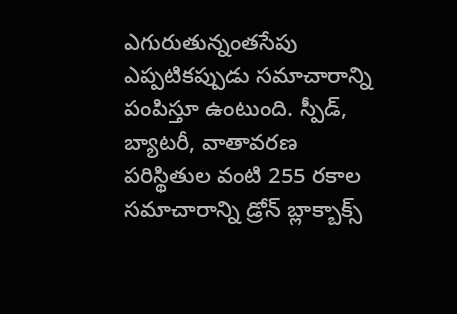ఎగురుతున్నంతసేపు ఎప్పటికప్పుడు సమాచారాన్ని పంపిస్తూ ఉంటుంది. స్పీడ్, బ్యాటరీ, వాతావరణ పరిస్థితుల వంటి 255 రకాల సమాచారాన్ని డ్రోన్ బ్లాక్బాక్స్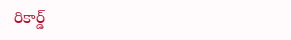రికార్డ్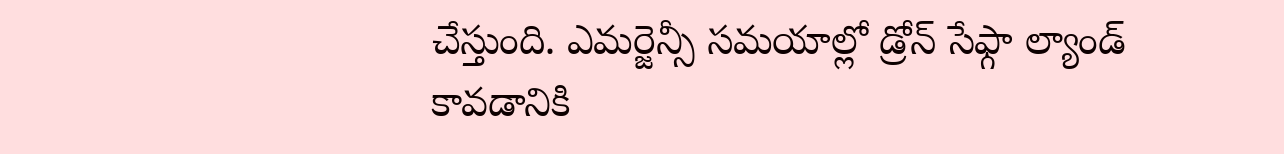చేస్తుంది. ఎమర్జెన్సీ సమయాల్లో డ్రోన్ సేఫ్గా ల్యాండ్ కావడానికి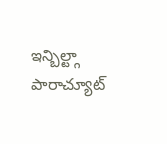ఇన్బిల్ట్గా పారాచ్యూట్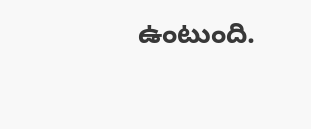ఉంటుంది.